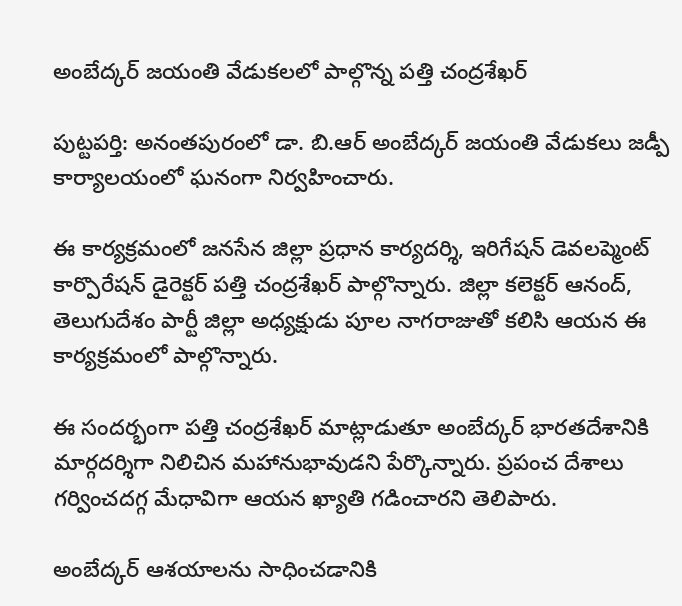అంబేద్కర్ జయంతి వేడుకలలో పాల్గొన్న పత్తి చంద్రశేఖర్

పుట్టపర్తి: అనంతపురంలో డా. బి.ఆర్ అంబేద్కర్ జయంతి వేడుకలు జడ్పీ కార్యాలయంలో ఘనంగా నిర్వహించారు.

ఈ కార్యక్రమంలో జనసేన జిల్లా ప్రధాన కార్యదర్శి, ఇరిగేషన్ డెవలప్మెంట్ కార్పొరేషన్ డైరెక్టర్ పత్తి చంద్రశేఖర్ పాల్గొన్నారు. జిల్లా కలెక్టర్ ఆనంద్, తెలుగుదేశం పార్టీ జిల్లా అధ్యక్షుడు పూల నాగరాజుతో కలిసి ఆయన ఈ కార్యక్రమంలో పాల్గొన్నారు.

ఈ సందర్భంగా పత్తి చంద్రశేఖర్ మాట్లాడుతూ అంబేద్కర్ భారతదేశానికి మార్గదర్శిగా నిలిచిన మహానుభావుడని పేర్కొన్నారు. ప్రపంచ దేశాలు గర్వించదగ్గ మేధావిగా ఆయన ఖ్యాతి గడించారని తెలిపారు.

అంబేద్కర్ ఆశయాలను సాధించడానికి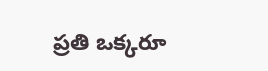ప్రతి ఒక్కరూ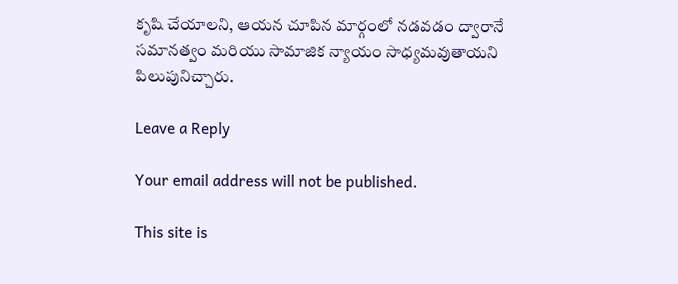కృషి చేయాలని, ఆయన చూపిన మార్గంలో నడవడం ద్వారానే సమానత్వం మరియు సామాజిక న్యాయం సాధ్యమవుతాయని పిలుపునిచ్చారు.

Leave a Reply

Your email address will not be published.

This site is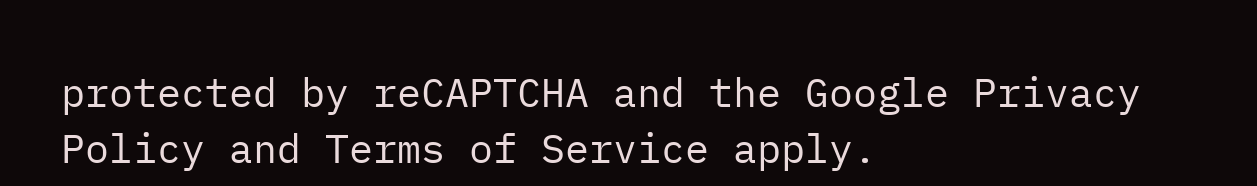protected by reCAPTCHA and the Google Privacy Policy and Terms of Service apply.